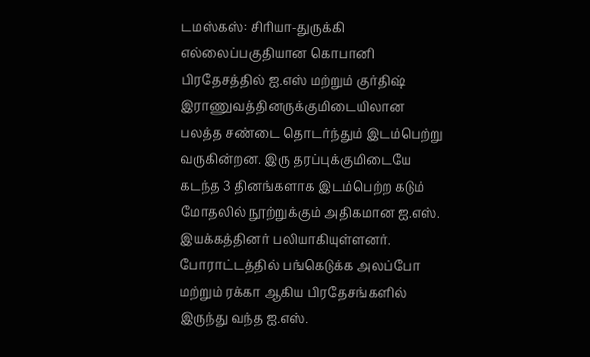டமஸ்கஸ்: சிரியா-துருக்கி எல்லைப்பகுதியான கொபானி பிரதேசத்தில் ஐ.எஸ் மற்றும் குர்திஷ் இராணுவத்தினருக்குமிடையிலான பலத்த சண்டை தொடர்ந்தும் இடம்பெற்று வருகின்றன. இரு தரப்புக்குமிடையே கடந்த 3 தினங்களாக இடம்பெற்ற கடும் மோதலில் நூற்றுக்கும் அதிகமான ஐ.எஸ். இயக்கத்தினர் பலியாகியுள்ளனர்.
போராட்டத்தில் பங்கெடுக்க அலப்போ மற்றும் ரக்கா ஆகிய பிரதேசங்களில் இருந்து வந்த ஐ.எஸ்.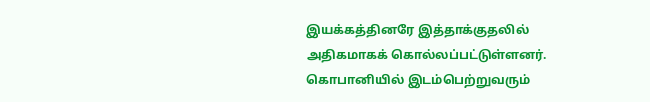இயக்கத்தினரே இத்தாக்குதலில் அதிகமாகக் கொல்லப்பட்டுள்ளனர்.
கொபானியில் இடம்பெற்றுவரும்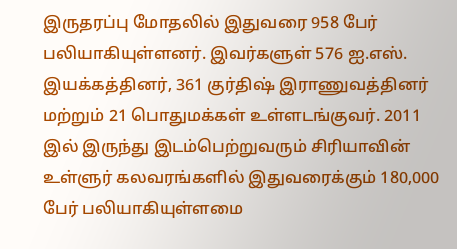இருதரப்பு மோதலில் இதுவரை 958 பேர் பலியாகியுள்ளனர். இவர்களுள் 576 ஐ.எஸ். இயக்கத்தினர், 361 குர்திஷ் இராணுவத்தினர் மற்றும் 21 பொதுமக்கள் உள்ளடங்குவர். 2011 இல் இருந்து இடம்பெற்றுவரும் சிரியாவின் உள்ளுர் கலவரங்களில் இதுவரைக்கும் 180,000 பேர் பலியாகியுள்ளமை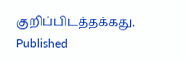குறிப்பிடத்தக்கது.
Published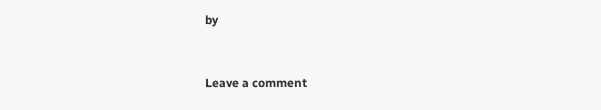by


Leave a comment